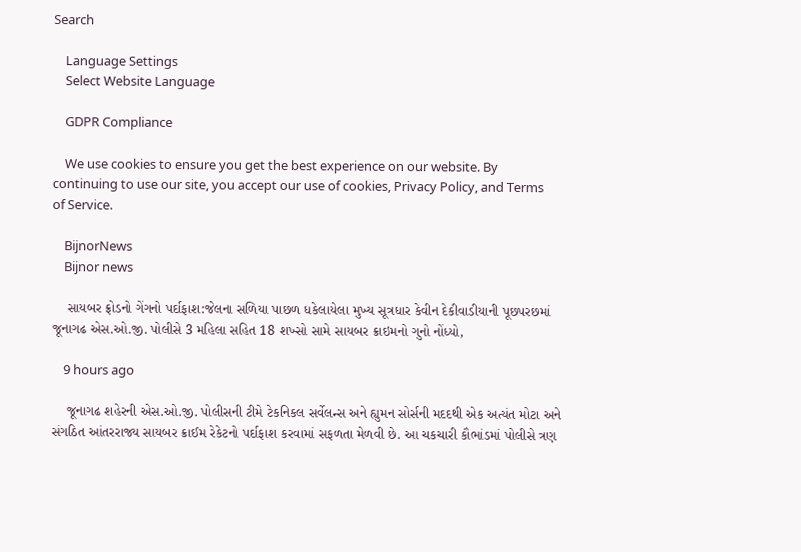Search

    Language Settings
    Select Website Language

    GDPR Compliance

    We use cookies to ensure you get the best experience on our website. By continuing to use our site, you accept our use of cookies, Privacy Policy, and Terms of Service.

    BijnorNews
    Bijnor news

    સાયબર ફ્રોડનો ગેંગનો પર્દાફાશ:જેલના સળિયા પાછળ ધકેલાયેલા મુખ્ય સૂત્રધાર કેવીન દેકીવાડીયાની પૂછપરછમાં જૂનાગઢ એસ.ઓ.જી. પોલીસે 3 મહિલા સહિત 18 શખ્સો સામે સાયબર ક્રાઇમનો ગુનો નોંધ્યો,

    9 hours ago

    જૂનાગઢ શહેરની એસ.ઓ.જી. પોલીસની ટીમે ટેકનિકલ સર્વેલન્સ અને હ્યુમન સોર્સની મદદથી એક અત્યંત મોટા અને સંગઠિત આંતરરાજ્ય સાયબર ક્રાઈમ રેકેટનો પર્દાફાશ કરવામાં સફળતા મેળવી છે. આ ચકચારી કૌભાંડમાં પોલીસે ત્રણ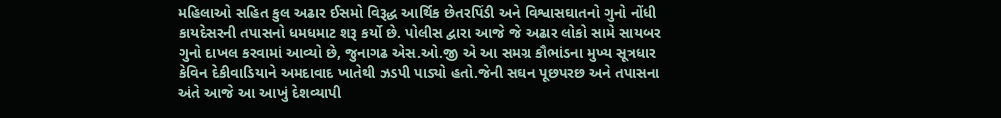મહિલાઓ સહિત કુલ અઢાર ઈસમો વિરૂદ્ધ આર્થિક છેતરપિંડી અને વિશ્વાસઘાતનો ગુનો નોંધી કાયદેસરની તપાસનો ધમધમાટ શરૂ કર્યો છે. પોલીસ દ્વારા આજે જે અઢાર લોકો સામે સાયબર ગુનો દાખલ કરવામાં આવ્યો છે, જુનાગઢ એસ.ઓ.જી એ આ સમગ્ર કૌભાંડના મુખ્ય સૂત્રધાર કેવિન દેકીવાડિયાને અમદાવાદ ખાતેથી ઝડપી પાડ્યો હતો.જેની સઘન પૂછપરછ અને તપાસના અંતે આજે આ આખું દેશવ્યાપી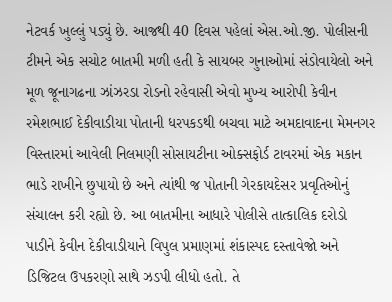નેટવર્ક ખુલ્લું પડ્યું છે. આજથી 40 દિવસ પહેલાં એસ.ઓ.જી. પોલીસની ટીમને એક સચોટ બાતમી મળી હતી કે સાયબર ગુનાઓમાં સંડોવાયેલો અને મૂળ જૂનાગઢના ઝાંઝરડા રોડનો રહેવાસી એવો મુખ્ય આરોપી કેવીન રમેશભાઈ દેકીવાડીયા પોતાની ધરપકડથી બચવા માટે અમદાવાદના મેમનગર વિસ્તારમાં આવેલી નિલમણી સોસાયટીના ઓક્સફોર્ડ ટાવરમાં એક મકાન ભાડે રાખીને છુપાયો છે અને ત્યાંથી જ પોતાની ગેરકાયદેસર પ્રવૃતિઓનું સંચાલન કરી રહ્યો છે. આ બાતમીના આધારે પોલીસે તાત્કાલિક દરોડો પાડીને કેવીન દેકીવાડીયાને વિપુલ પ્રમાણમાં શંકાસ્પદ દસ્તાવેજો અને ડિજિટલ ઉપકરણો સાથે ઝડપી લીધો હતો. તે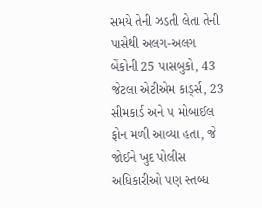સમયે તેની ઝડતી લેતા તેની પાસેથી અલગ-અલગ બેંકોની 25 પાસબુકો, 43 જેટલા એટીએમ કાર્ડ્સ, 23 સીમકાર્ડ અને ૫ મોબાઈલ ફોન મળી આવ્યા હતા, જે જોઈને ખુદ પોલીસ અધિકારીઓ પણ સ્તબ્ધ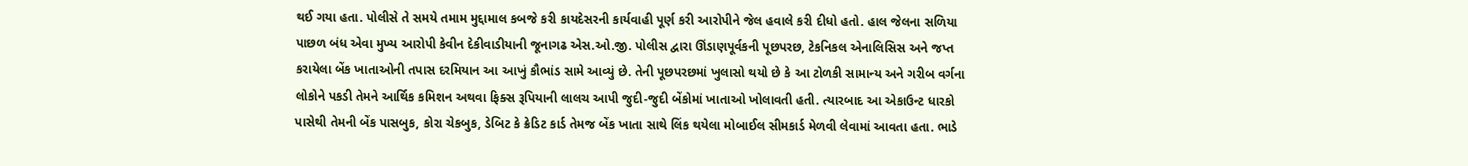થઈ ગયા હતા. પોલીસે તે સમયે તમામ મુદ્દામાલ કબજે કરી કાયદેસરની કાર્યવાહી પૂર્ણ કરી આરોપીને જેલ હવાલે કરી દીધો હતો. હાલ જેલના સળિયા પાછળ બંધ એવા મુખ્ય આરોપી કેવીન દેકીવાડીયાની જૂનાગઢ એસ.ઓ.જી. પોલીસ દ્વારા ઊંડાણપૂર્વકની પૂછપરછ, ટેકનિકલ એનાલિસિસ અને જપ્ત કરાયેલા બેંક ખાતાઓની તપાસ દરમિયાન આ આખું કૌભાંડ સામે આવ્યું છે. તેની પૂછપરછમાં ખુલાસો થયો છે કે આ ટોળકી સામાન્ય અને ગરીબ વર્ગના લોકોને પકડી તેમને આર્થિક કમિશન અથવા ફિક્સ રૂપિયાની લાલચ આપી જુદી-જુદી બેંકોમાં ખાતાઓ ખોલાવતી હતી. ત્યારબાદ આ એકાઉન્ટ ધારકો પાસેથી તેમની બેંક પાસબુક, કોરા ચેકબુક, ડેબિટ કે ક્રેડિટ કાર્ડ તેમજ બેંક ખાતા સાથે લિંક થયેલા મોબાઈલ સીમકાર્ડ મેળવી લેવામાં આવતા હતા. ભાડે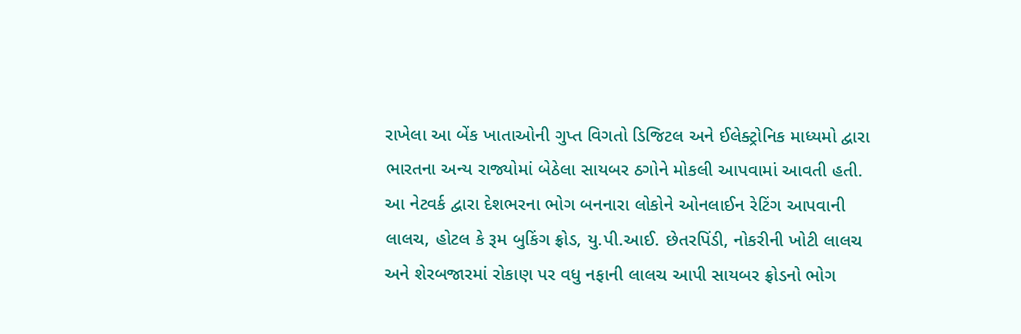રાખેલા આ બેંક ખાતાઓની ગુપ્ત વિગતો ડિજિટલ અને ઈલેક્ટ્રોનિક માધ્યમો દ્વારા ભારતના અન્ય રાજ્યોમાં બેઠેલા સાયબર ઠગોને મોકલી આપવામાં આવતી હતી. આ નેટવર્ક દ્વારા દેશભરના ભોગ બનનારા લોકોને ઓનલાઈન રેટિંગ આપવાની લાલચ, હોટલ કે રૂમ બુકિંગ ફ્રોડ, યુ.પી.આઈ. છેતરપિંડી, નોકરીની ખોટી લાલચ અને શેરબજારમાં રોકાણ પર વધુ નફાની લાલચ આપી સાયબર ફ્રોડનો ભોગ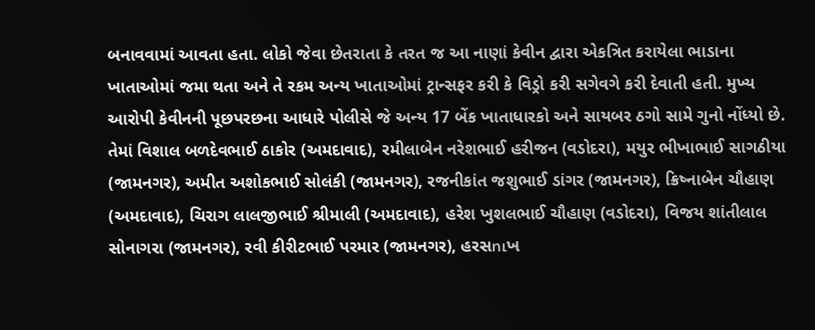બનાવવામાં આવતા હતા. લોકો જેવા છેતરાતા કે તરત જ આ નાણાં કેવીન દ્વારા એકત્રિત કરાયેલા ભાડાના ખાતાઓમાં જમા થતા અને તે રકમ અન્ય ખાતાઓમાં ટ્રાન્સફર કરી કે વિડ્રો કરી સગેવગે કરી દેવાતી હતી. મુખ્ય આરોપી કેવીનની પૂછપરછના આધારે પોલીસે જે અન્ય 17 બેંક ખાતાધારકો અને સાયબર ઠગો સામે ગુનો નોંધ્યો છે. તેમાં વિશાલ બળદેવભાઈ ઠાકોર (અમદાવાદ), રમીલાબેન નરેશભાઈ હરીજન (વડોદરા), મયુર ભીખાભાઈ સાગઠીયા (જામનગર), અમીત અશોકભાઈ સોલંકી (જામનગર), રજનીકાંત જશુભાઈ ડાંગર (જામનગર), ક્રિષ્નાબેન ચૌહાણ (અમદાવાદ), ચિરાગ લાલજીભાઈ શ્રીમાલી (અમદાવાદ), હરેશ ખુશલભાઈ ચૌહાણ (વડોદરા), વિજય શાંતીલાલ સોનાગરા (જામનગર), રવી કીરીટભાઈ પરમાર (જામનગર), હરસուખ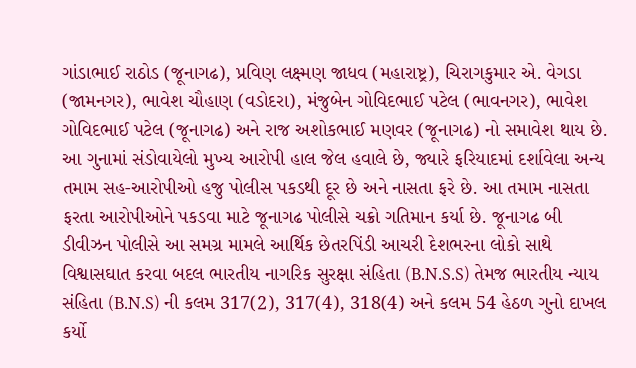ગાંડાભાઈ રાઠોડ (જૂનાગઢ), પ્રવિણ લક્ષ્મણ જાધવ (મહારાષ્ટ્ર), ચિરાગકુમાર એ. વેગડા (જામનગર), ભાવેશ ચૌહાણ (વડોદરા), મંજુબેન ગોવિદભાઈ પટેલ (ભાવનગર), ભાવેશ ગોવિદભાઈ પટેલ (જૂનાગઢ) અને રાજ અશોકભાઈ મણવર (જૂનાગઢ) નો સમાવેશ થાય છે. આ ગુનામાં સંડોવાયેલો મુખ્ય આરોપી હાલ જેલ હવાલે છે, જ્યારે ફરિયાદમાં દર્શાવેલા અન્ય તમામ સહ-આરોપીઓ હજુ પોલીસ પકડથી દૂર છે અને નાસતા ફરે છે. આ તમામ નાસતા ફરતા આરોપીઓને પકડવા માટે જૂનાગઢ પોલીસે ચક્રો ગતિમાન કર્યા છે. જૂનાગઢ બી ડીવીઝન પોલીસે આ સમગ્ર મામલે આર્થિક છેતરપિંડી આચરી દેશભરના લોકો સાથે વિશ્વાસઘાત કરવા બદલ ભારતીય નાગરિક સુરક્ષા સંહિતા (B.N.S.S) તેમજ ભારતીય ન્યાય સંહિતા (B.N.S) ની કલમ 317(2), 317(4), 318(4) અને કલમ 54 હેઠળ ગુનો દાખલ કર્યો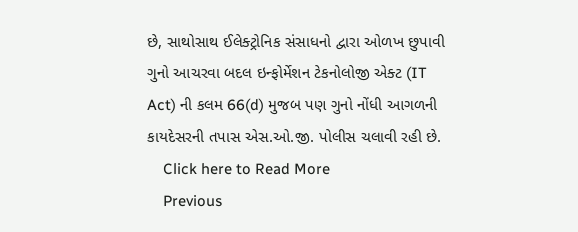છે, સાથોસાથ ઈલેક્ટ્રોનિક સંસાધનો દ્વારા ઓળખ છુપાવી ગુનો આચરવા બદલ ઇન્ફોર્મેશન ટેકનોલોજી એક્ટ (IT Act) ની કલમ 66(d) મુજબ પણ ગુનો નોંધી આગળની કાયદેસરની તપાસ એસ.ઓ.જી. પોલીસ ચલાવી રહી છે.
    Click here to Read More
    Previous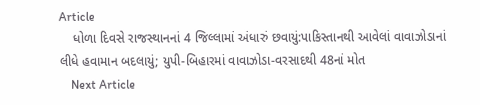Article
    ધોળા દિવસે રાજસ્થાનનાં 4 જિલ્લામાં અંધારું છવાયું:પાકિસ્તાનથી આવેલાં વાવાઝોડાનાં લીધે હવામાન બદલાયું; યુપી-બિહારમાં વાવાઝોડા-વરસાદથી 48નાં મોત
    Next Article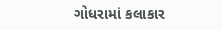ગોધરામાં કલાકાર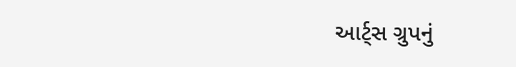આર્ટ્સ ગ્રુપનું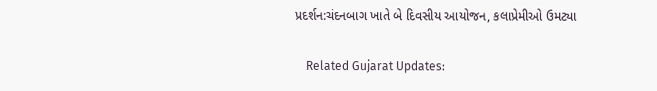પ્રદર્શન:ચંદનબાગ ખાતે બે દિવસીય આયોજન, કલાપ્રેમીઓ ઉમટ્યા

    Related Gujarat Updates: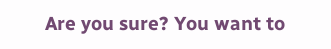Are you sure? You want to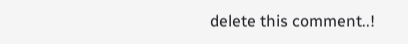delete this comment..!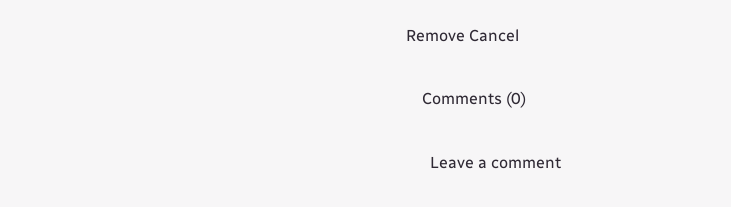Remove Cancel

    Comments (0)

      Leave a comment